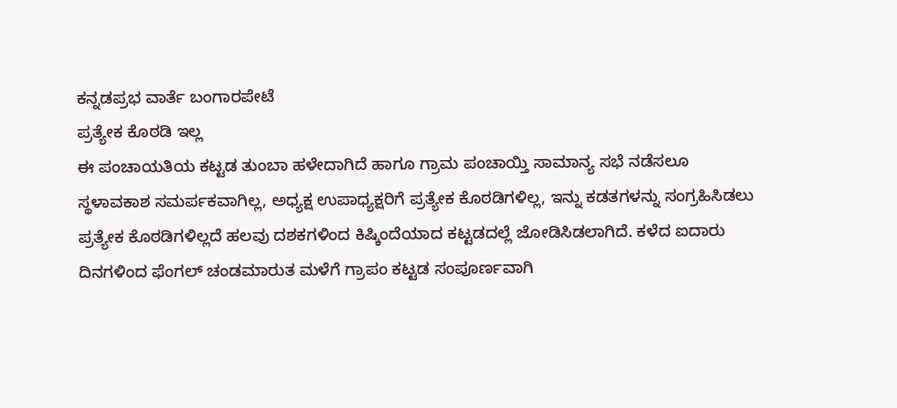ಕನ್ನಡಪ್ರಭ ವಾರ್ತೆ ಬಂಗಾರಪೇಟೆ
ಪ್ರತ್ಯೇಕ ಕೊಠಡಿ ಇಲ್ಲ
ಈ ಪಂಚಾಯತಿಯ ಕಟ್ಟಡ ತುಂಬಾ ಹಳೇದಾಗಿದೆ ಹಾಗೂ ಗ್ರಾಮ ಪಂಚಾಯ್ತಿ ಸಾಮಾನ್ಯ ಸಭೆ ನಡೆಸಲೂ ಸ್ಥಳಾವಕಾಶ ಸಮರ್ಪಕವಾಗಿಲ್ಲ, ಅಧ್ಯಕ್ಷ ಉಪಾಧ್ಯಕ್ಷರಿಗೆ ಪ್ರತ್ಯೇಕ ಕೊಠಡಿಗಳಿಲ್ಲ, ಇನ್ನು ಕಡತಗಳನ್ನು ಸಂಗ್ರಹಿಸಿಡಲು ಪ್ರತ್ಯೇಕ ಕೊಠಡಿಗಳಿಲ್ಲದೆ ಹಲವು ದಶಕಗಳಿಂದ ಕಿಷ್ಕಿಂದೆಯಾದ ಕಟ್ಟಡದಲ್ಲೆ ಜೋಡಿಸಿಡಲಾಗಿದೆ. ಕಳೆದ ಐದಾರು ದಿನಗಳಿಂದ ಫೆಂಗಲ್ ಚಂಡಮಾರುತ ಮಳೆಗೆ ಗ್ರಾಪಂ ಕಟ್ಟಡ ಸಂಪೂರ್ಣವಾಗಿ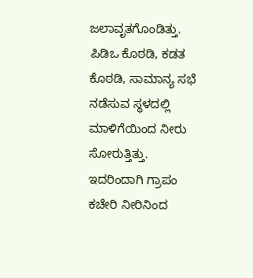ಜಲಾವೃತಗೊಂಡಿತ್ತು. ಪಿಡಿಒ ಕೊಠಡಿ, ಕಡತ ಕೊಠಡಿ, ಸಾಮಾನ್ಯ ಸಭೆ ನಡೆಸುವ ಸ್ಥಳದಲ್ಲಿ ಮಾಳಿಗೆಯಿಂದ ನೀರು ಸೋರುತ್ತಿತ್ತು. ಇದರಿಂದಾಗಿ ಗ್ರಾಪಂ ಕಚೇರಿ ನೀರಿನಿಂದ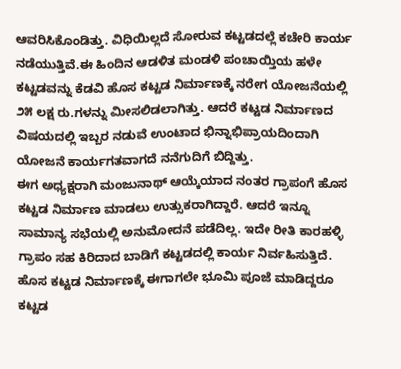ಆವರಿಸಿಕೊಂಡಿತ್ತು. ವಿಧಿಯಿಲ್ಲದೆ ಸೋರುವ ಕಟ್ಟಡದಲ್ಲೆ ಕಚೇರಿ ಕಾರ್ಯ ನಡೆಯುತ್ತಿವೆ.ಈ ಹಿಂದಿನ ಆಡಳಿತ ಮಂಡಳಿ ಪಂಚಾಯ್ತಿಯ ಹಳೇ ಕಟ್ಟಡವನ್ನು ಕೆಡವಿ ಹೊಸ ಕಟ್ಟಡ ನಿರ್ಮಾಣಕ್ಕೆ ನರೇಗ ಯೋಜನೆಯಲ್ಲಿ ೨೫ ಲಕ್ಷ ರು.ಗಳನ್ನು ಮೀಸಲಿಡಲಾಗಿತ್ತು. ಆದರೆ ಕಟ್ಟಡ ನಿರ್ಮಾಣದ ವಿಷಯದಲ್ಲಿ ಇಬ್ಬರ ನಡುವೆ ಉಂಟಾದ ಭಿನ್ನಾಭಿಪ್ರಾಯದಿಂದಾಗಿ ಯೋಜನೆ ಕಾರ್ಯಗತವಾಗದೆ ನನೆಗುದಿಗೆ ಬಿದ್ದಿತ್ತು.
ಈಗ ಅಧ್ಯಕ್ಷರಾಗಿ ಮಂಜುನಾಥ್ ಆಯ್ಕೆಯಾದ ನಂತರ ಗ್ರಾಪಂಗೆ ಹೊಸ ಕಟ್ಟಡ ನಿರ್ಮಾಣ ಮಾಡಲು ಉತ್ಸುಕರಾಗಿದ್ದಾರೆ. ಆದರೆ ಇನ್ನೂ ಸಾಮಾನ್ಯ ಸಭೆಯಲ್ಲಿ ಅನುಮೋದನೆ ಪಡೆದಿಲ್ಲ. ಇದೇ ರೀತಿ ಕಾರಹಳ್ಳಿ ಗ್ರಾಪಂ ಸಹ ಕಿರಿದಾದ ಬಾಡಿಗೆ ಕಟ್ಟಡದಲ್ಲಿ ಕಾರ್ಯ ನಿರ್ವಹಿಸುತ್ತಿದೆ. ಹೊಸ ಕಟ್ಟಡ ನಿರ್ಮಾಣಕ್ಕೆ ಈಗಾಗಲೇ ಭೂಮಿ ಪೂಜೆ ಮಾಡಿದ್ದರೂ ಕಟ್ಟಡ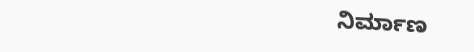ನಿರ್ಮಾಣ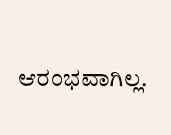ಆರಂಭವಾಗಿಲ್ಲ.